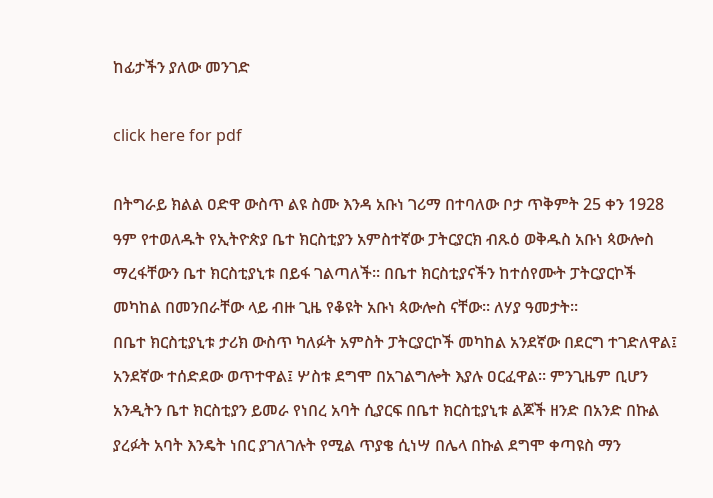ከፊታችን ያለው መንገድ

click here for pdf

በትግራይ ክልል ዐድዋ ውስጥ ልዩ ስሙ እንዳ አቡነ ገሪማ በተባለው ቦታ ጥቅምት 25 ቀን 1928 ዓም የተወለዱት የኢትዮጵያ ቤተ ክርስቲያን አምስተኛው ፓትርያርክ ብጹዕ ወቅዱስ አቡነ ጳውሎስ ማረፋቸውን ቤተ ክርስቲያኒቱ በይፋ ገልጣለች፡፡ በቤተ ክርስቲያናችን ከተሰየሙት ፓትርያርኮች መካከል በመንበራቸው ላይ ብዙ ጊዜ የቆዩት አቡነ ጳውሎስ ናቸው፡፡ ለሃያ ዓመታት፡፡
በቤተ ክርስቲያኒቱ ታሪክ ውስጥ ካለፉት አምስት ፓትርያርኮች መካከል አንደኛው በደርግ ተገድለዋል፤ አንደኛው ተሰድደው ወጥተዋል፤ ሦስቱ ደግሞ በአገልግሎት እያሉ ዐርፈዋል፡፡ ምንጊዜም ቢሆን አንዲትን ቤተ ክርስቲያን ይመራ የነበረ አባት ሲያርፍ በቤተ ክርስቲያኒቱ ልጆች ዘንድ በአንድ በኩል ያረፉት አባት እንዴት ነበር ያገለገሉት የሚል ጥያቄ ሲነሣ በሌላ በኩል ደግሞ ቀጣዩስ ማን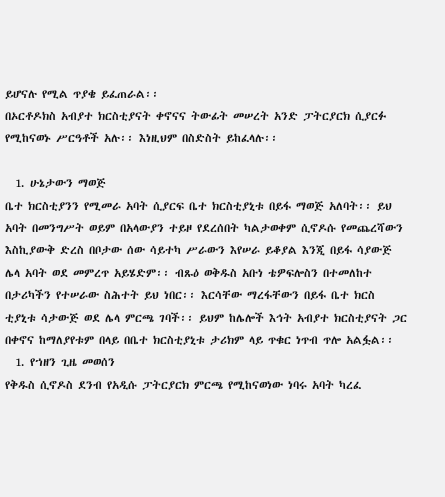ይሆናሉ የሚል ጥያቄ ይፈጠራል፡፡
በኦርቶዶክስ አብያተ ክርስቲያናት ቀኖናና ትውፊት መሠረት አንድ ፓትርያርክ ሲያርፉ የሚከናወኑ ሥርዓቶች አሉ፡፡ እነዚህም በስድስት ይከፈላሉ፡፡

  1. ሁኔታውን ማወጅ
ቤተ ክርስቲያንን የሚመራ አባት ሲያርፍ ቤተ ክርስቲያኒቱ በይፋ ማወጅ አለባት፡፡ ይህ አባት በመንግሥት ወይም በአላውያን ተይዞ የደረሰበት ካልታወቀም ሲኖዶሱ የመጨረሻውን እስኪያውቅ ድረስ በቦታው ሰው ሳይተካ ሥራውን እየሠራ ይቆያል እንጂ በይፋ ሳያውጅ ሌላ አባት ወደ መምረጥ አይሄድም፡፡ ብጹዕ ወቅዱስ አቡነ ቴዎፍሎስን በተመለከተ በታሪካችን የተሠራው ስሕተት ይህ ነበር፡፡ እርሳቸው ማረፋቸውን በይፋ ቤተ ክርስ ቲያኒቱ ሳታውጅ ወደ ሌላ ምርጫ ገባች፡፡ ይህም ከሌሎች እኅት አብያተ ክርስቲያናት ጋር በቀኖና ከማለያየቱም በላይ በቤተ ክርስቲያኒቱ ታሪክም ላይ ጥቁር ነጥብ ጥሎ አልፏል፡፡
  1. የኀዘን ጊዜ መወሰን
የቅዱስ ሲኖዶስ ደንብ የአዲሱ ፓትርያርክ ምርጫ የሚከናወነው ነባሩ አባት ካረፈ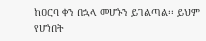ከዐርባ ቀን በኋላ መሆኑን ይገልጣል፡፡ ይህም የሆነበት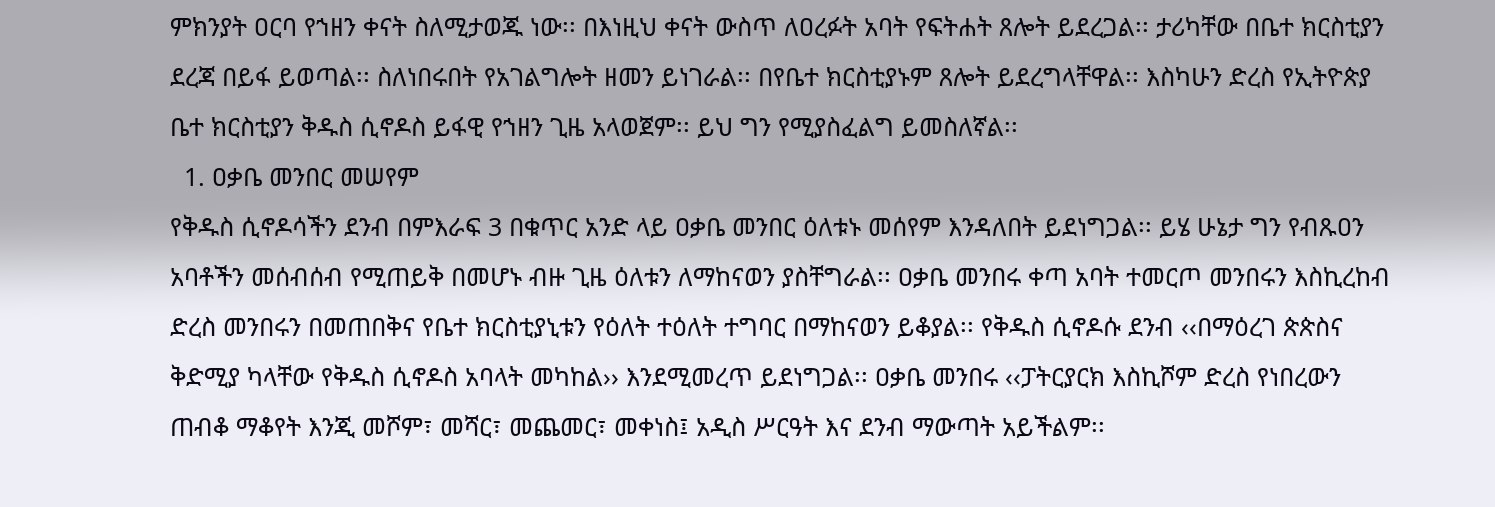ምክንያት ዐርባ የኀዘን ቀናት ስለሚታወጁ ነው፡፡ በእነዚህ ቀናት ውስጥ ለዐረፉት አባት የፍትሐት ጸሎት ይደረጋል፡፡ ታሪካቸው በቤተ ክርስቲያን ደረጃ በይፋ ይወጣል፡፡ ስለነበሩበት የአገልግሎት ዘመን ይነገራል፡፡ በየቤተ ክርስቲያኑም ጸሎት ይደረግላቸዋል፡፡ እስካሁን ድረስ የኢትዮጵያ ቤተ ክርስቲያን ቅዱስ ሲኖዶስ ይፋዊ የኀዘን ጊዜ አላወጀም፡፡ ይህ ግን የሚያስፈልግ ይመስለኛል፡፡
  1. ዐቃቤ መንበር መሠየም
የቅዱስ ሲኖዶሳችን ደንብ በምእራፍ 3 በቁጥር አንድ ላይ ዐቃቤ መንበር ዕለቱኑ መሰየም እንዳለበት ይደነግጋል፡፡ ይሄ ሁኔታ ግን የብጹዐን አባቶችን መሰብሰብ የሚጠይቅ በመሆኑ ብዙ ጊዜ ዕለቱን ለማከናወን ያስቸግራል፡፡ ዐቃቤ መንበሩ ቀጣ አባት ተመርጦ መንበሩን እስኪረከብ ድረስ መንበሩን በመጠበቅና የቤተ ክርስቲያኒቱን የዕለት ተዕለት ተግባር በማከናወን ይቆያል፡፡ የቅዱስ ሲኖዶሱ ደንብ ‹‹በማዕረገ ጵጵስና ቅድሚያ ካላቸው የቅዱስ ሲኖዶስ አባላት መካከል›› እንደሚመረጥ ይደነግጋል፡፡ ዐቃቤ መንበሩ ‹‹ፓትርያርክ እስኪሾም ድረስ የነበረውን ጠብቆ ማቆየት እንጂ መሾም፣ መሻር፣ መጨመር፣ መቀነስ፤ አዲስ ሥርዓት እና ደንብ ማውጣት አይችልም፡፡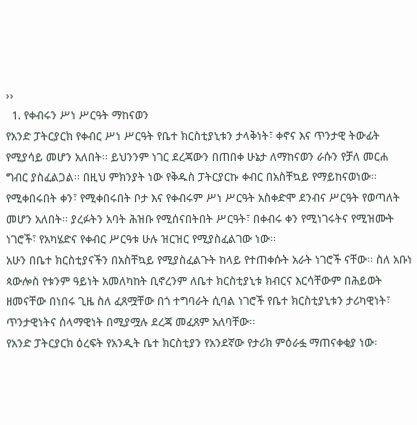››
  1. የቀብሩን ሥነ ሥርዓት ማከናወን
የአንድ ፓትርያርክ የቀብር ሥነ ሥርዓት የቤተ ክርስቲያኒቱን ታላቅነት፣ ቀኖና እና ጥንታዊ ትውፊት የሚያሳይ መሆን አለበት፡፡ ይህንንም ነገር ደረጃውን በጠበቀ ሁኔታ ለማከናወን ራሱን የቻለ መርሐ ግብር ያስፈልጋል፡፡ በዚህ ምክንያት ነው የቅዱስ ፓትርያርኩ ቀብር በአስቸኳይ የማይከናወነው፡፡ የሚቀበሩበት ቀን፣ የሚቀበሩበት ቦታ እና የቀብሩም ሥነ ሥርዓት አስቀድሞ ደንብና ሥርዓት የወጣለት መሆን አለበት፡፡ ያረፉትን አባት ሕዝቡ የሚሰናበትበት ሥርዓት፣ በቀብሩ ቀን የሚነገሩትና የሚዝሙት ነገሮች፣ የአካሄድና የቀብር ሥርዓቱ ሁሉ ዝርዝር የሚያስፈልገው ነው፡፡
አሁን በቤተ ክርስቲያናችን በአስቸኳይ የሚያስፈልጉት ከላይ የተጠቀሱት አራት ነገሮች ናቸው፡፡ ስለ አቡነ ጳውሎስ የቱንም ዓይነት አመለካከት ቢኖረንም ለቤተ ክርስቲያኒቱ ክብርና እርሳቸውም በሕይወት ዘመናቸው በነበሩ ጊዜ ስለ ፈጸሟቸው በጎ ተግባራት ሲባል ነገሮች የቤተ ክርስቲያኒቱን ታሪካዊነት፣ ጥንታዊነትና ሰላማዊነት በሚያሟሉ ደረጃ መፈጸም አለባቸው፡፡
የአንድ ፓትርያርክ ዕረፍት የአንዲት ቤተ ክርስቲያን የአንደኛው የታሪክ ምዕራፏ ማጠናቀቂያ ነው፡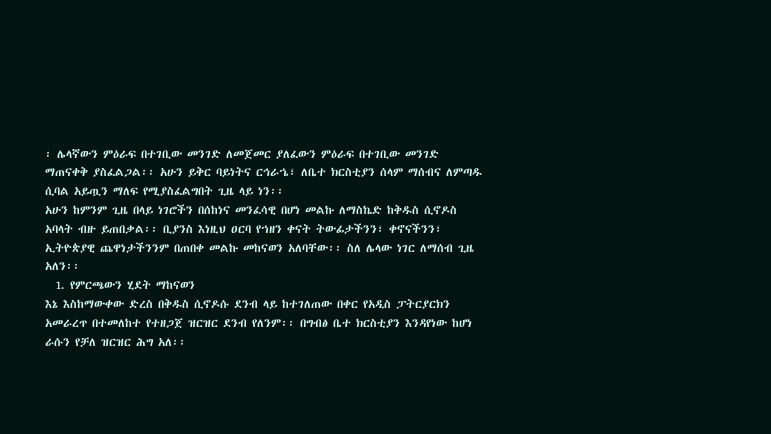፡ ሌላኛውን ምዕራፍ በተገቢው መንገድ ለመጀመር ያለፈውን ምዕራፍ በተገቢው መንገድ ማጠናቀቅ ያስፈልጋል፡፡ አሁን ይቅር ባይነትና ርኅራኄ፣ ለቤተ ክርስቲያን ሰላም ማሰብና ለምጣዱ ሲባል አይጧን ማለፍ የሚያስፈልግበት ጊዜ ላይ ነን፡፡
አሁን ከምንም ጊዜ በላይ ነገሮችን በሰከነና መንፈሳዊ በሆነ መልኩ ለማስኬድ ከቅዱስ ሲኖዶስ አባላት ብዙ ይጠበቃል፡፡ ቢያንስ እነዚህ ዐርባ የኀዘን ቀናት ትውፊታችንን፣ ቀኖናችንን፣ ኢትዮጵያዊ ጨዋነታችንንም በጠበቀ መልኩ መከናወን አለባቸው፡፡ ስለ ሌላው ነገር ለማሰብ ጊዜ አለን፡፡
  1. የምርጫውን ሂደት ማከናወን
እኔ እስከማውቀው ድረስ በቅዱስ ሲኖዶሱ ደንብ ላይ ከተገለጠው በቀር የአዲስ ፓትርያርክን አመራረጥ በተመለከተ የተዘጋጀ ዝርዝር ደንብ የለንም፡፡ በግብፅ ቤተ ክርስቲያን እንዳየነው ከሆነ ራሱን የቻለ ዝርዝር ሕግ አለ፡፡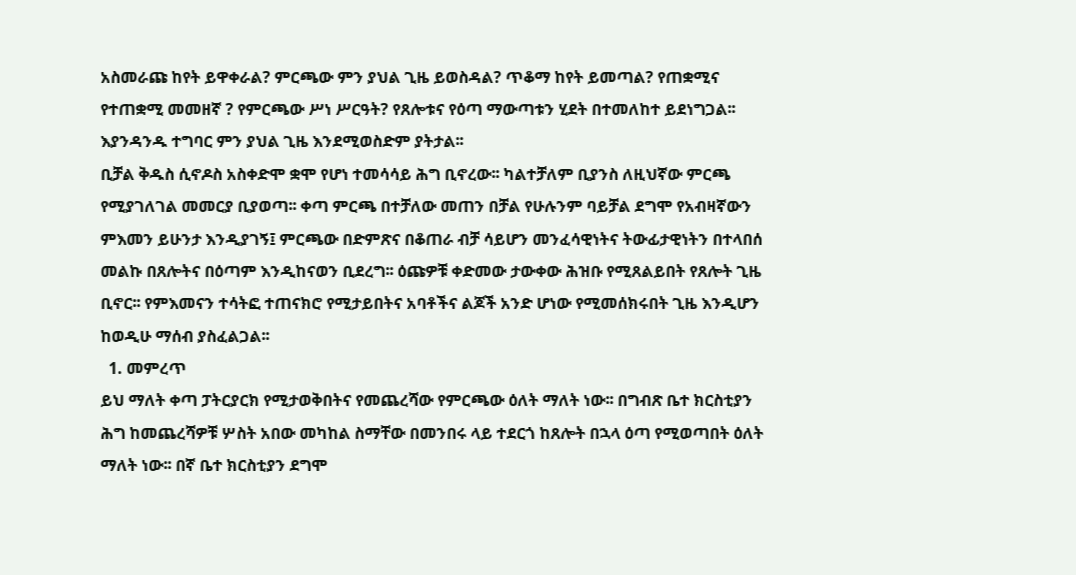አስመራጩ ከየት ይዋቀራል? ምርጫው ምን ያህል ጊዜ ይወስዳል? ጥቆማ ከየት ይመጣል? የጠቋሚና የተጠቋሚ መመዘኛ ? የምርጫው ሥነ ሥርዓት? የጸሎቱና የዕጣ ማውጣቱን ሂደት በተመለከተ ይደነግጋል፡፡ እያንዳንዱ ተግባር ምን ያህል ጊዜ እንደሚወስድም ያትታል፡፡
ቢቻል ቅዱስ ሲኖዶስ አስቀድሞ ቋሞ የሆነ ተመሳሳይ ሕግ ቢኖረው፡፡ ካልተቻለም ቢያንስ ለዚህኛው ምርጫ የሚያገለገል መመርያ ቢያወጣ፡፡ ቀጣ ምርጫ በተቻለው መጠን በቻል የሁሉንም ባይቻል ደግሞ የአብዛኛውን ምእመን ይሁንታ እንዲያገኝ፤ ምርጫው በድምጽና በቆጠራ ብቻ ሳይሆን መንፈሳዊነትና ትውፊታዊነትን በተላበሰ መልኩ በጸሎትና በዕጣም እንዲከናወን ቢደረግ፡፡ ዕጩዎቹ ቀድመው ታውቀው ሕዝቡ የሚጸልይበት የጸሎት ጊዜ ቢኖር፡፡ የምእመናን ተሳትፎ ተጠናክሮ የሚታይበትና አባቶችና ልጆች አንድ ሆነው የሚመሰክሩበት ጊዜ እንዲሆን ከወዲሁ ማሰብ ያስፈልጋል፡፡
  1. መምረጥ
ይህ ማለት ቀጣ ፓትርያርክ የሚታወቅበትና የመጨረሻው የምርጫው ዕለት ማለት ነው፡፡ በግብጽ ቤተ ክርስቲያን ሕግ ከመጨረሻዎቹ ሦስት አበው መካከል ስማቸው በመንበሩ ላይ ተደርጎ ከጸሎት በኋላ ዕጣ የሚወጣበት ዕለት ማለት ነው፡፡ በኛ ቤተ ክርስቲያን ደግሞ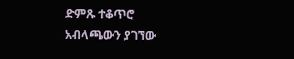ድምጹ ተቆጥሮ አብላጫውን ያገኘው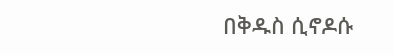በቅዱስ ሲኖዶሱ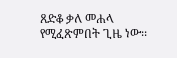ጸድቆ ቃለ መሐላ የሚፈጽምበት ጊዜ ነው፡፡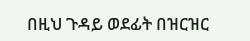በዚህ ጉዳይ ወደፊት በዝርዝር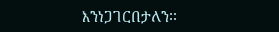እንነጋገርበታለን፡፡